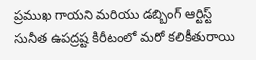ప్రముఖ గాయని మరియు డబ్బింగ్ ఆర్టిస్ట్ సునీత ఉపద్రష్ట కిరీటంలో మరో కలికీతురాయి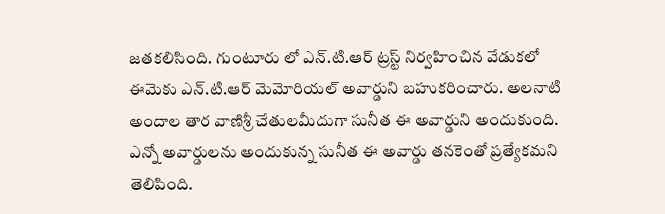జతకలిసింది. గుంటూరు లో ఎన్.టి.ఆర్ ట్రస్ట్ నిర్వహించిన వేడుకలో ఈమెకు ఎన్.టి.ఆర్ మెమోరియల్ అవార్డుని బహుకరించారు. అలనాటి అందాల తార వాణిశ్రీ చేతులమీదుగా సునీత ఈ అవార్డుని అందుకుంది. ఎన్నో అవార్డులను అందుకున్న సునీత ఈ అవార్డు తనకెంతో ప్రత్యేకమని తెలిపింది.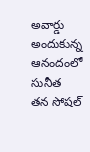అవార్డు అందుకున్న ఆనందంలో సునీత తన సోషల్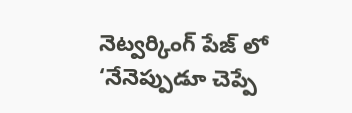నెట్వర్కింగ్ పేజ్ లో ‘నేనెప్పుడూ చెప్పే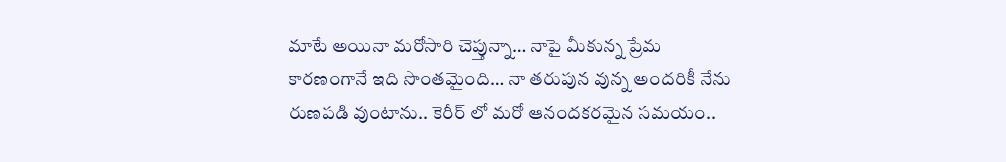మాటే అయినా మరోసారి చెప్తున్నా… నాపై మీకున్న ప్రేమ కారణంగానే ఇది సొంతమైంది… నా తరుపున వున్న అందరికీ నేను రుణపడి వుంటాను.. కెరీర్ లో మరో ఆనందకరమైన సమయం..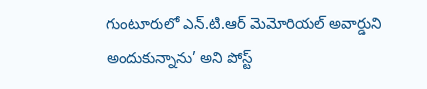గుంటూరులో ఎన్.టి.ఆర్ మెమోరియల్ అవార్డుని అందుకున్నాను’ అని పోస్ట్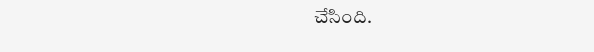చేసింది.